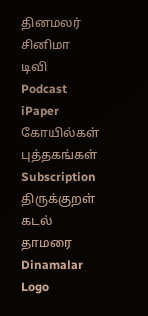தினமலர்
சினிமா
டிவி
Podcast
iPaper
கோயில்கள்
புத்தகங்கள்
Subscription
திருக்குறள்
கடல் தாமரை
Dinamalar Logo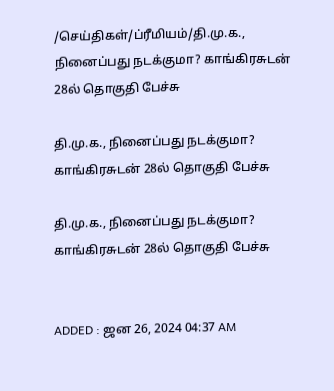/செய்திகள்/ப்ரீமியம்/தி.மு.க., நினைப்பது நடக்குமா? காங்கிரசுடன் 28ல் தொகுதி பேச்சு

தி.மு.க., நினைப்பது நடக்குமா? காங்கிரசுடன் 28ல் தொகுதி பேச்சு

தி.மு.க., நினைப்பது நடக்குமா? காங்கிரசுடன் 28ல் தொகுதி பேச்சு


ADDED : ஜன 26, 2024 04:37 AM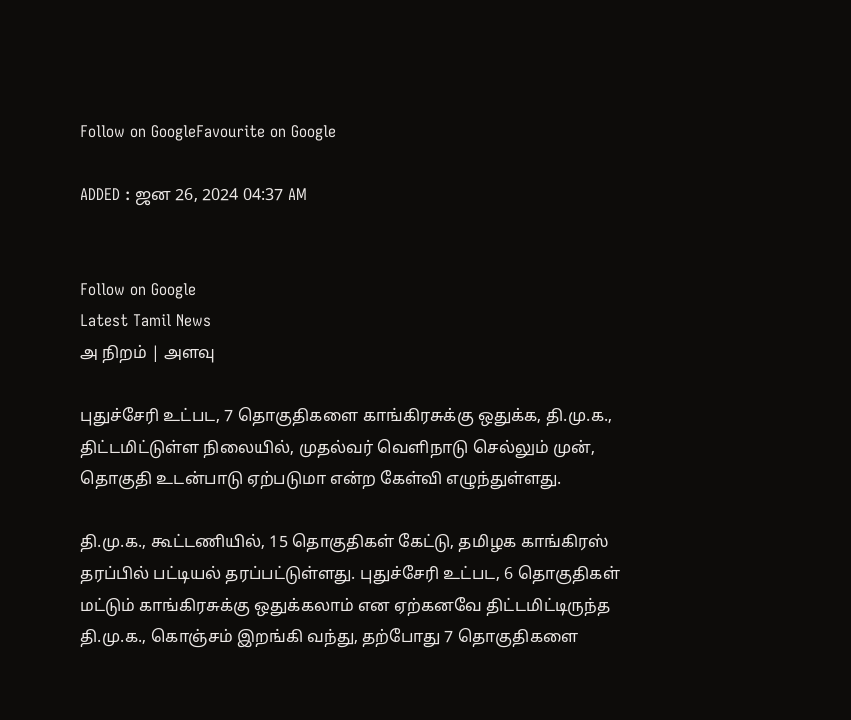Follow on GoogleFavourite on Google

ADDED : ஜன 26, 2024 04:37 AM


Follow on Google
Latest Tamil News
அ நிறம் | அளவு

புதுச்சேரி உட்பட, 7 தொகுதிகளை காங்கிரசுக்கு ஒதுக்க, தி.மு.க., திட்டமிட்டுள்ள நிலையில், முதல்வர் வெளிநாடு செல்லும் முன், தொகுதி உடன்பாடு ஏற்படுமா என்ற கேள்வி எழுந்துள்ளது.

தி.மு.க., கூட்டணியில், 15 தொகுதிகள் கேட்டு, தமிழக காங்கிரஸ் தரப்பில் பட்டியல் தரப்பட்டுள்ளது. புதுச்சேரி உட்பட, 6 தொகுதிகள் மட்டும் காங்கிரசுக்கு ஒதுக்கலாம் என ஏற்கனவே திட்டமிட்டிருந்த தி.மு.க., கொஞ்சம் இறங்கி வந்து, தற்போது 7 தொகுதிகளை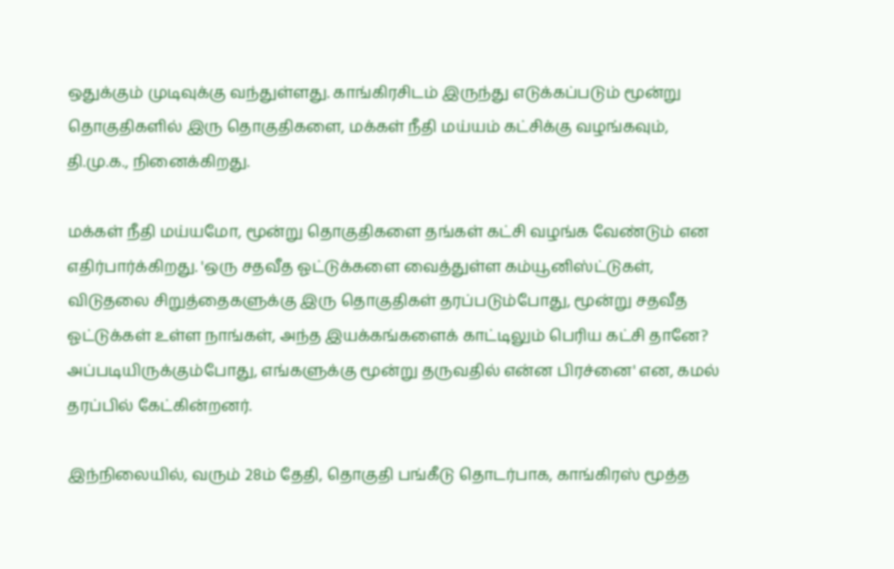ஒதுக்கும் முடிவுக்கு வந்துள்ளது. காங்கிரசிடம் இருந்து எடுக்கப்படும் மூன்று தொகுதிகளில் இரு தொகுதிகளை, மக்கள் நீதி மய்யம் கட்சிக்கு வழங்கவும், தி.மு.க., நினைக்கிறது.

மக்கள் நீதி மய்யமோ, மூன்று தொகுதிகளை தங்கள் கட்சி வழங்க வேண்டும் என எதிர்பார்க்கிறது. 'ஒரு சதவீத ஓட்டுக்களை வைத்துள்ள கம்யூனிஸ்ட்டுகள், விடுதலை சிறுத்தைகளுக்கு இரு தொகுதிகள் தரப்படும்போது, மூன்று சதவீத ஓட்டுக்கள் உள்ள நாங்கள், அந்த இயக்கங்களைக் காட்டிலும் பெரிய கட்சி தானே? அப்படியிருக்கும்போது, எங்களுக்கு மூன்று தருவதில் என்ன பிரச்னை' என, கமல் தரப்பில் கேட்கின்றனர்.

இந்நிலையில், வரும் 28ம் தேதி, தொகுதி பங்கீடு தொடர்பாக, காங்கிரஸ் மூத்த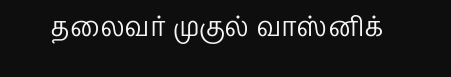தலைவர் முகுல் வாஸ்னிக்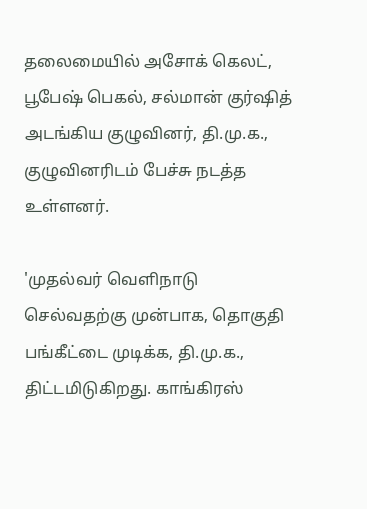தலைமையில் அசோக் கெலட், பூபேஷ் பெகல், சல்மான் குர்ஷித் அடங்கிய குழுவினர், தி.மு.க., குழுவினரிடம் பேச்சு நடத்த உள்ளனர்.

'முதல்வர் வெளிநாடு செல்வதற்கு முன்பாக, தொகுதி பங்கீட்டை முடிக்க, தி.மு.க., திட்டமிடுகிறது. காங்கிரஸ்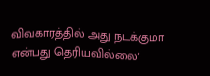விவகாரத்தில் அது நடக்குமா என்பது தெரியவில்லை'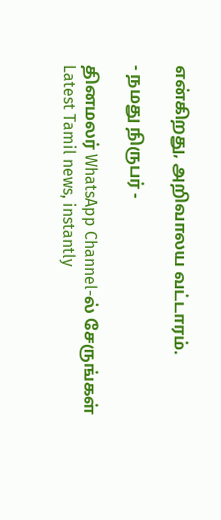என்கிறது, அறிவாலய வட்டாரம்.

- நமது நிருபர் -

தினமலர் WhatsApp Channel-ல் சேருங்கள்
Latest Tamil news, instantly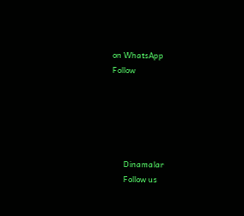on WhatsApp
Follow





      Dinamalar
      Follow us